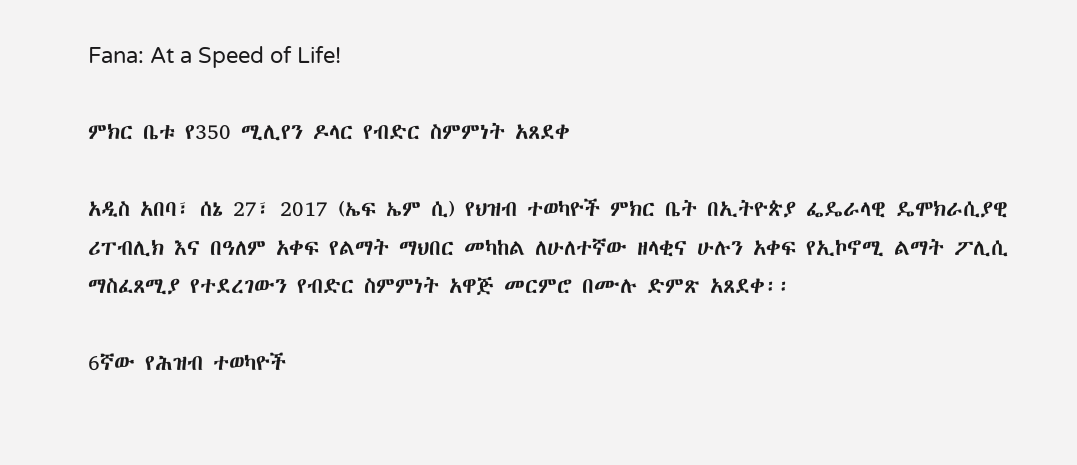Fana: At a Speed of Life!

ምክር ቤቱ የ350 ሚሊየን ዶላር የብድር ስምምነት አጸደቀ

አዲስ አበባ፣ ሰኔ 27፣ 2017 (ኤፍ ኤም ሲ) የህዝብ ተወካዮች ምክር ቤት በኢትዮጵያ ፌዴራላዊ ዴሞክራሲያዊ ሪፐብሊክ እና በዓለም አቀፍ የልማት ማህበር መካከል ለሁለተኛው ዘላቂና ሁሉን አቀፍ የኢኮኖሚ ልማት ፖሊሲ ማስፈጸሚያ የተደረገውን የብድር ስምምነት አዋጅ መርምሮ በሙሉ ድምጽ አጸደቀ፡፡

6ኛው የሕዝብ ተወካዮች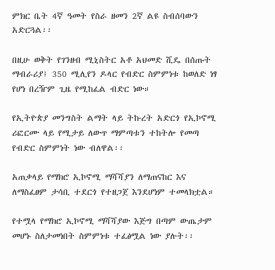ምክር ቤት 4ኛ ዓመት የስራ ዘመን 2ኛ ልዩ ስብሰባውን አድርጓል፡፡

በዚሁ ወቅት የገንዘብ ሚኒስትር አቶ አህመድ ሺዴ በሰጡት ማብራሪያ፤ 350 ሚሊየን ዶላር የብድር ስምምነቱ ከወለድ ነፃ የሆነ በረዥም ጊዜ የሚከፈል ብድር ነው።

የኢትዮጵያ መንግስት ልማት ላይ ትኩረት አድርጎ የኢኮኖሚ ሪፎርሙ ላይ የሚታይ ለውጥ ማምጣቱን ተከትሎ የመጣ የብድር ስምምነት ነው ብለዋል፡፡

አጠቃላይ የማክሮ ኢኮኖሚ ማሻሻያን ለማጠናከር እና ለማስፈፀም ታሳቢ ተደርጎ የተዘጋጀ እንደሆነም ተመላክቷል።

የተሟላ የማክሮ ኢኮኖሚ ማሻሻያው እጅግ በጣም ውጤታም መሆኑ ስለታመነበት ስምምነቱ ተፈፅሟል ነው ያሉት፡፡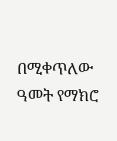በሚቀጥለው ዓመት የማክሮ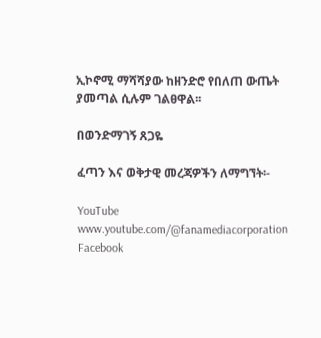ኢኮኖሚ ማሻሻያው ከዘንድሮ የበለጠ ውጤት ያመጣል ሲሉም ገልፀዋል፡፡

በወንድማገኝ ጸጋዬ

ፈጣን እና ወቅታዊ መረጃዎችን ለማግኘት፡-

YouTube www.youtube.com/@fanamediacorporation
Facebook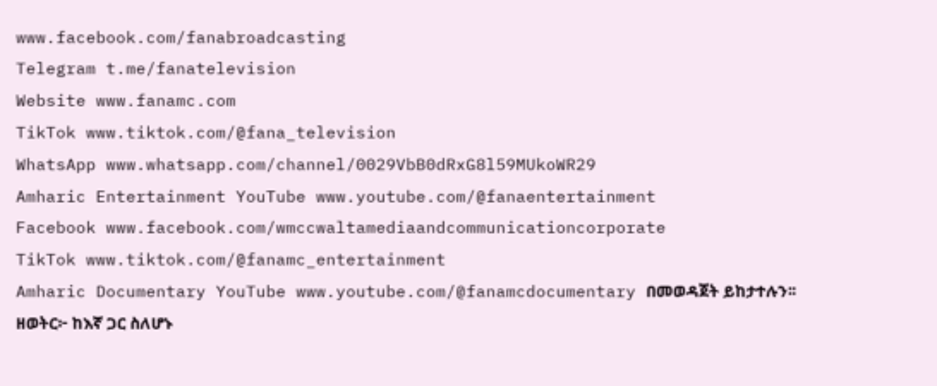www.facebook.com/fanabroadcasting
Telegram t.me/fanatelevision
Website www.fanamc.com
TikTok www.tiktok.com/@fana_television
WhatsApp www.whatsapp.com/channel/0029VbB0dRxG8l59MUkoWR29
Amharic Entertainment YouTube www.youtube.com/@fanaentertainment
Facebook www.facebook.com/wmccwaltamediaandcommunicationcorporate
TikTok www.tiktok.com/@fanamc_entertainment
Amharic Documentary YouTube www.youtube.com/@fanamcdocumentary በመወዳጀት ይከታተሉን፡፡
ዘወትር፦ ከእኛ ጋር ስለሆኑ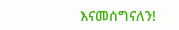እናመሰግናለን!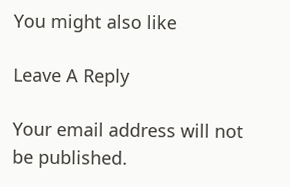You might also like

Leave A Reply

Your email address will not be published.